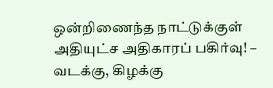ஒன்றிணைந்த நாட்டுக்குள் அதியுட்ச அதிகாரப் பகிர்வு! – வடக்கு, கிழக்கு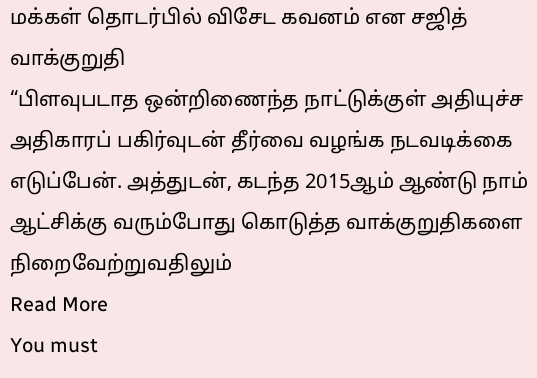மக்கள் தொடர்பில் விசேட கவனம் என சஜித் வாக்குறுதி
“பிளவுபடாத ஒன்றிணைந்த நாட்டுக்குள் அதியுச்ச அதிகாரப் பகிர்வுடன் தீர்வை வழங்க நடவடிக்கை எடுப்பேன். அத்துடன், கடந்த 2015ஆம் ஆண்டு நாம் ஆட்சிக்கு வரும்போது கொடுத்த வாக்குறுதிகளை நிறைவேற்றுவதிலும்
Read More
You must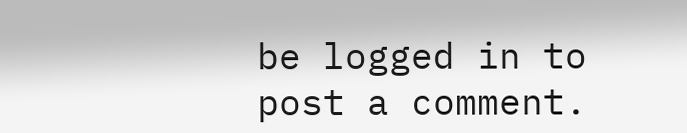be logged in to post a comment.